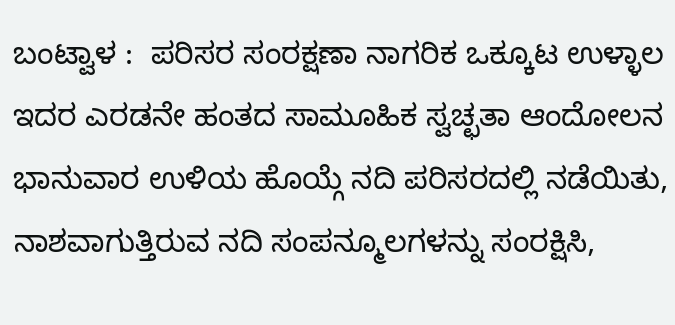ಬಂಟ್ವಾಳ :  ಪರಿಸರ ಸಂರಕ್ಷಣಾ ನಾಗರಿಕ ಒಕ್ಕೂಟ ಉಳ್ಳಾಲ ಇದರ ಎರಡನೇ ಹಂತದ ಸಾಮೂಹಿಕ ಸ್ವಚ್ಛತಾ ಆಂದೋಲನ ಭಾನುವಾರ ಉಳಿಯ ಹೊಯ್ಗೆ ನದಿ ಪರಿಸರದಲ್ಲಿ ನಡೆಯಿತು, ನಾಶವಾಗುತ್ತಿರುವ ನದಿ ಸಂಪನ್ಮೂಲಗಳನ್ನು ಸಂರಕ್ಷಿಸಿ,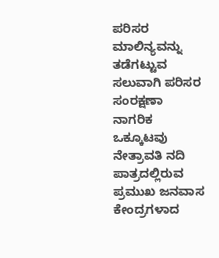ಪರಿಸರ ಮಾಲಿನ್ಯವನ್ನು ತಡೆಗಟ್ಟುವ ಸಲುವಾಗಿ ಪರಿಸರ ಸಂರಕ್ಷಣಾ ನಾಗರಿಕ ಒಕ್ಕೂಟವು ನೇತ್ರಾವತಿ ನದಿ ಪಾತ್ರದಲ್ಲಿರುವ ಪ್ರಮುಖ ಜನವಾಸ ಕೇಂದ್ರಗಳಾದ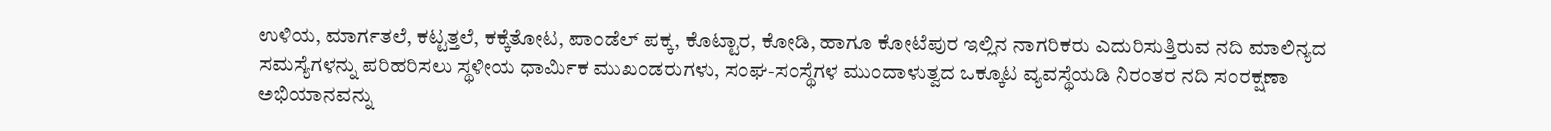ಉಳಿಯ, ಮಾರ್ಗತಲೆ, ಕಟ್ಟತ್ತಲೆ, ಕಕ್ಕೆತೋಟ, ಪಾಂಡೆಲ್ ಪಕ್ಕ, ಕೊಟ್ಟಾರ, ಕೋಡಿ, ಹಾಗೂ ಕೋಟೆಪುರ ಇಲ್ಲಿನ ನಾಗರಿಕರು ಎದುರಿಸುತ್ತಿರುವ ನದಿ ಮಾಲಿನ್ಯದ ಸಮಸ್ಯೆಗಳನ್ನು ಪರಿಹರಿಸಲು ಸ್ಥಳೀಯ ಧಾರ್ಮಿಕ ಮುಖಂಡರುಗಳು, ಸಂಘ-ಸಂಸ್ಥೆಗಳ ಮುಂದಾಳುತ್ವದ ಒಕ್ಕೂಟ ವ್ಯವಸ್ಥೆಯಡಿ ನಿರಂತರ ನದಿ ಸಂರಕ್ಷಣಾ ಅಭಿಯಾನವನ್ನು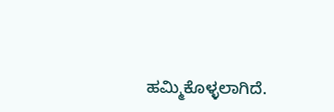ಹಮ್ಮಿಕೊಳ್ಳಲಾಗಿದೆ.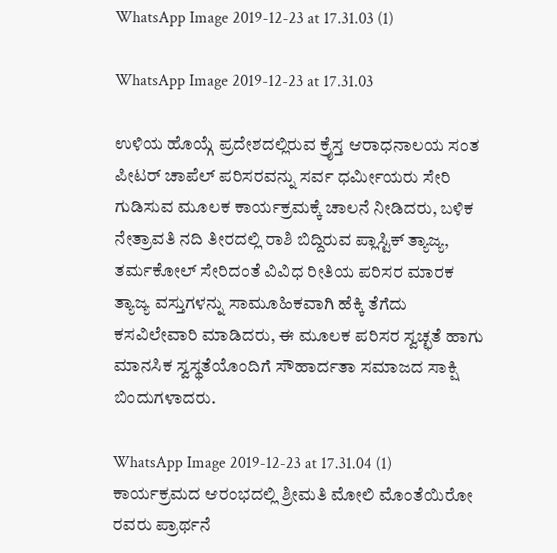WhatsApp Image 2019-12-23 at 17.31.03 (1)

WhatsApp Image 2019-12-23 at 17.31.03

ಉಳಿಯ ಹೊಯ್ಗೆ ಪ್ರದೇಶದಲ್ಲಿರುವ ಕ್ರೈಸ್ತ ಆರಾಧನಾಲಯ ಸಂತ ಪೀಟರ್ ಚಾಪೆಲ್ ಪರಿಸರವನ್ನು ಸರ್ವ ಧರ್ಮೀಯರು ಸೇರಿ ಗುಡಿಸುವ ಮೂಲಕ ಕಾರ್ಯಕ್ರಮಕ್ಕೆ ಚಾಲನೆ ನೀಡಿದರು, ಬಳಿಕ ನೇತ್ರಾವತಿ ನದಿ ತೀರದಲ್ಲಿ ರಾಶಿ ಬಿದ್ದಿರುವ ಪ್ಲಾಸ್ಟಿಕ್ ತ್ಯಾಜ್ಯ, ತರ್ಮಕೋಲ್ ಸೇರಿದಂತೆ ವಿವಿಧ ರೀತಿಯ ಪರಿಸರ ಮಾರಕ ತ್ಯಾಜ್ಯ ವಸ್ತುಗಳನ್ನು ಸಾಮೂಹಿಕವಾಗಿ ಹೆಕ್ಕಿ ತೆಗೆದು ಕಸವಿಲೇವಾರಿ ಮಾಡಿದರು, ಈ ಮೂಲಕ ಪರಿಸರ ಸ್ವಚ್ಛತೆ ಹಾಗು ಮಾನಸಿಕ ಸ್ವಸ್ಥತೆಯೊಂದಿಗೆ ಸೌಹಾರ್ದತಾ ಸಮಾಜದ ಸಾಕ್ಷಿ ಬಿಂದುಗಳಾದರು.

WhatsApp Image 2019-12-23 at 17.31.04 (1)
ಕಾರ್ಯಕ್ರಮದ ಆರಂಭದಲ್ಲಿ ಶ್ರೀಮತಿ ಮೋಲಿ ಮೊಂತೆಯಿರೋ ರವರು ಪ್ರಾರ್ಥನೆ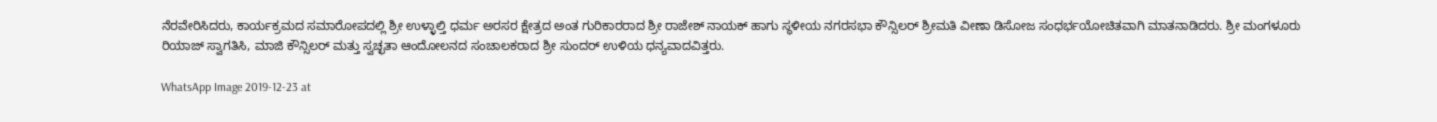ನೆರವೇರಿಸಿದರು, ಕಾರ್ಯಕ್ರಮದ ಸಮಾರೋಪದಲ್ಲಿ ಶ್ರೀ ಉಳ್ಳಾಲ್ತಿ ಧರ್ಮ ಅರಸರ ಕ್ಷೇತ್ರದ ಅಂತ ಗುರಿಕಾರರಾದ ಶ್ರೀ ರಾಜೇಶ್ ನಾಯಕ್ ಹಾಗು ಸ್ಥಳೀಯ ನಗರಸಭಾ ಕೌನ್ಸಿಲರ್ ಶ್ರೀಮತಿ ವೀಣಾ ಡಿಸೋಜ ಸಂಧರ್ಭಯೋಚಿತವಾಗಿ ಮಾತನಾಡಿದರು. ಶ್ರೀ ಮಂಗಳೂರು ರಿಯಾಜ್ ಸ್ವಾಗತಿಸಿ, ಮಾಜಿ ಕೌನ್ಸಿಲರ್ ಮತ್ತು ಸ್ವಚ್ಛತಾ ಆಂದೋಲನದ ಸಂಚಾಲಕರಾದ ಶ್ರೀ ಸುಂದರ್ ಉಳಿಯ ಧನ್ಯವಾದವಿತ್ತರು.

WhatsApp Image 2019-12-23 at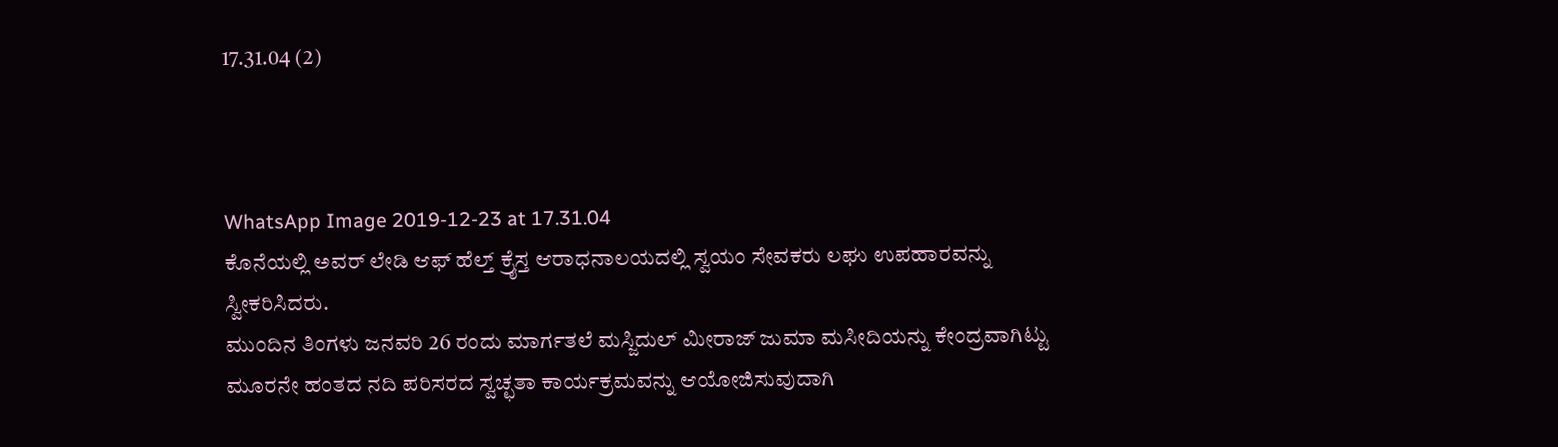17.31.04 (2)



WhatsApp Image 2019-12-23 at 17.31.04
ಕೊನೆಯಲ್ಲಿ ಅವರ್ ಲೇಡಿ ಆಫ್ ಹೆಲ್ತ್ ಕ್ರೈಸ್ತ ಆರಾಧನಾಲಯದಲ್ಲಿ ಸ್ವಯಂ ಸೇವಕರು ಲಘು ಉಪಹಾರವನ್ನು ಸ್ವೀಕರಿಸಿದರು.
ಮುಂದಿನ ತಿಂಗಳು ಜನವರಿ 26 ರಂದು ಮಾರ್ಗತಲೆ ಮಸ್ಜಿದುಲ್ ಮೀರಾಜ್ ಜುಮಾ ಮಸೀದಿಯನ್ನು ಕೇಂದ್ರವಾಗಿಟ್ಟು ಮೂರನೇ ಹಂತದ ನದಿ ಪರಿಸರದ ಸ್ವಚ್ಛತಾ ಕಾರ್ಯಕ್ರಮವನ್ನು ಆಯೋಜಿಸುವುದಾಗಿ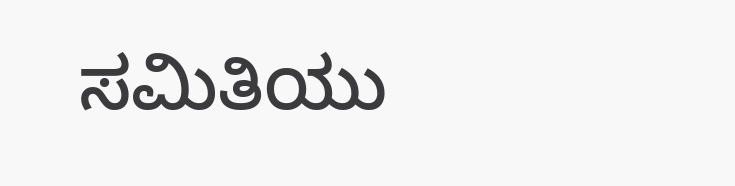ಸಮಿತಿಯು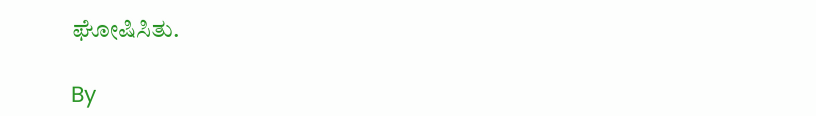ಘೋಷಿಸಿತು.

By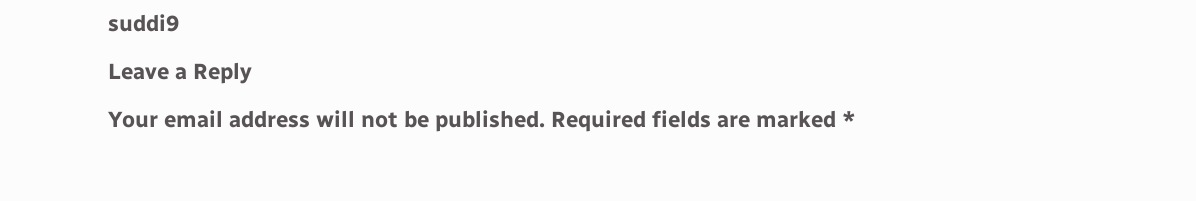suddi9

Leave a Reply

Your email address will not be published. Required fields are marked *